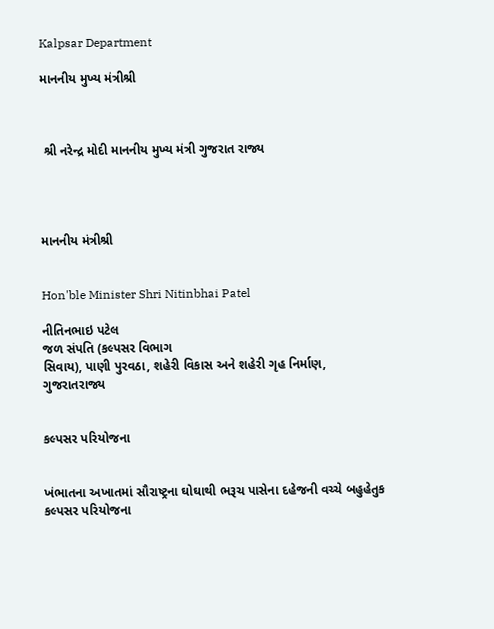Kalpsar Department

માનનીય મુખ્ય મંત્રીશ્રી



 શ્રી નરેન્દ્ર મોદી માનનીય મુખ્ય મંત્રી ગુજરાત રાજ્ય




માનનીય મંત્રીશ્રી


Hon'ble Minister Shri Nitinbhai Patel

નીતિનભાઇ પટેલ
જળ સંપતિ (કલ્પસર વિભાગ
સિવાય), પાણી પુરવઠા, શહેરી વિકાસ અને શહેરી ગૃહ નિર્માણ,
ગુજરાતરાજ્ય


કલ્પસર પરિયોજના


ખંભાતના અખાતમાં સૌરાષ્ટ્રના ઘોઘાથી ભરૂચ પાસેના દહેજની વચ્ચે બહુહેતુક કલ્પસર પરિયોજના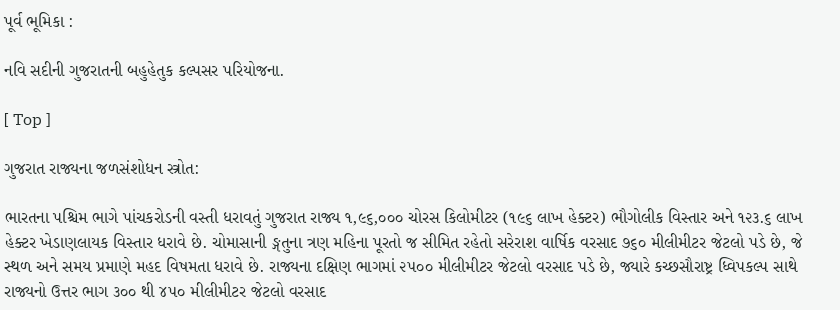પૂર્વ ભૂમિકા :

નવિ સદીની ગુજરાતની બહુહેતુક કલ્પસર પરિયોજના.

[ Top ]

ગુજરાત રાજ્યના જળસંશોધન સ્ત્રોત:

ભારતના પશ્ચિમ ભાગે પાંચકરોડની વસ્તી ધરાવતું ગુજરાત રાજ્ય ૧,૯૬,૦૦૦ ચોરસ કિલોમીટર (૧૯૬ લાખ હેક્ટર) ભૌગોલીક વિસ્તાર અને ૧૨૩.૬ લાખ હેક્ટર ખેડાણલાયક વિસ્તાર ધરાવે છે. ચોમાસાની ઙ્ગતુના ત્રણ મહિના પૂરતો જ સીમિત રહેતો સરેરાશ વાર્ષિક વરસાદ ૭૬૦ મીલીમીટર જેટલો પડે છે, જે સ્થળ અને સમય પ્રમાણે મહદ વિષમતા ધરાવે છે. રાજ્યના દક્ષિણ ભાગમાં ૨૫૦૦ મીલીમીટર જેટલો વરસાદ પડે છે, જ્યારે કચ્છસૌરાષ્ટ્ર ધ્વિપકલ્પ સાથે રાજ્યનો ઉત્તર ભાગ ૩૦૦ થી ૪૫૦ મીલીમીટર જેટલો વરસાદ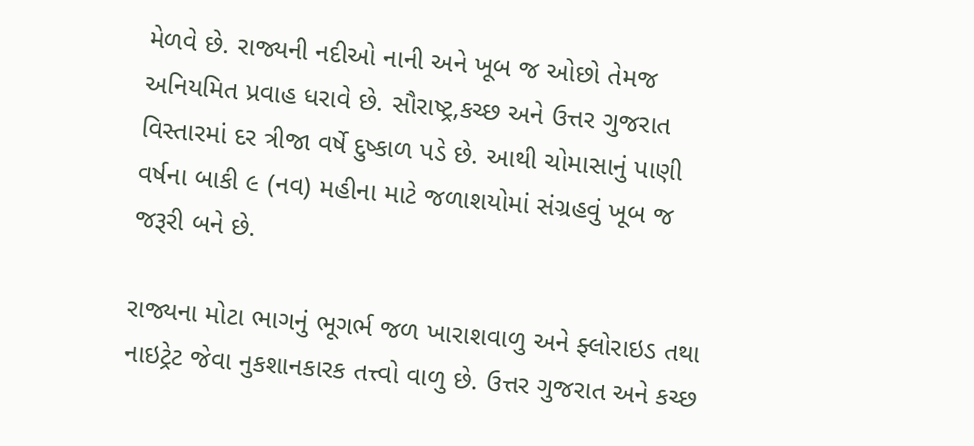મેળવે છે. રાજ્યની નદીઓ નાની અને ખૂબ જ ઓછો તેમજ અનિયમિત પ્રવાહ ધરાવે છે. સૌરાષ્ટ્ર,કચ્છ અને ઉત્તર ગુજરાત વિસ્તારમાં દર ત્રીજા વર્ષે દુષ્કાળ પડે છે. આથી ચોમાસાનું પાણી વર્ષના બાકી ૯ (નવ) મહીના માટે જળાશયોમાં સંગ્રહવું ખૂબ જ જરૂરી બને છે.

રાજ્યના મોટા ભાગનું ભૂગર્ભ જળ ખારાશવાળુ અને ફ્લોરાઇડ તથા નાઇટ્રેટ જેવા નુકશાનકારક તત્ત્વો વાળુ છે. ઉત્તર ગુજરાત અને કચ્છ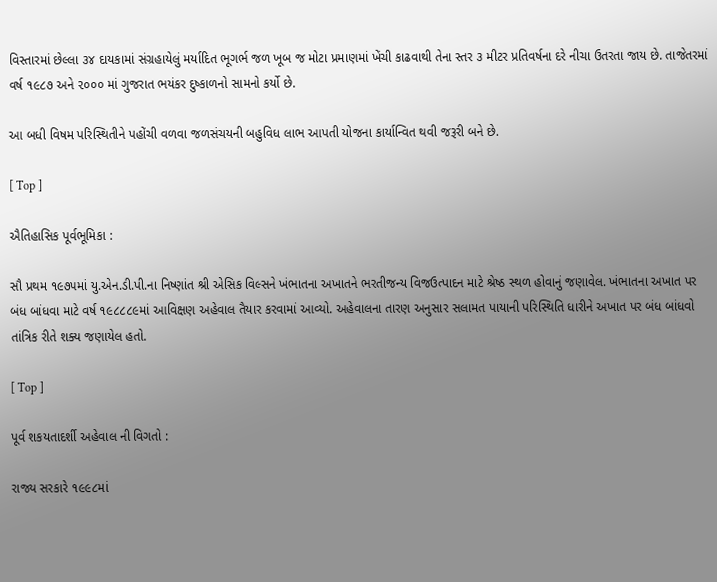વિસ્તારમાં છેલ્લા ૩૪ દાયકામાં સંગ્રહાયેલું મર્યાદિત ભૂગર્ભ જળ ખૂબ જ મોટા પ્રમાણમાં ખેંચી કાઢવાથી તેના સ્તર ૩ મીટર પ્રતિવર્ષના દરે નીચા ઉતરતા જાય છે. તાજેતરમાં વર્ષ ૧૯૮૭ અને ૨૦૦૦ માં ગુજરાત ભયંકર દુષ્કાળનો સામનો કર્યો છે.

આ બધી વિષમ પરિસ્થિતીને પહોંચી વળવા જળસંચયની બહુવિધ લાભ આપતી યોજના કાર્યાન્વિત થવી જરૂરી બને છે.

[ Top ]

ઐતિહાસિક પૂર્વભૂમિકા :

સૌ પ્રથમ ૧૯૭૫માં યુ.એન.ડી.પી.ના નિષ્ણાંત શ્રી એસિક વિલ્સને ખંભાતના અખાતને ભરતીજન્ય વિજઉત્પાદન માટે શ્રેષ્ઠ સ્થળ હોવાનું જણાવેલ. ખંભાતના અખાત પર બંધ બાંધવા માટે વર્ષ ૧૯૮૮૮૯માં આવિક્ષણ અહેવાલ તૈયાર કરવામાં આવ્યો. અહેવાલના તારણ અનુસાર સલામત પાયાની પરિસ્થિતિ ધારીને અખાત પર બંધ બાંધવો તાંત્રિક રીતે શક્ય જણાયેલ હતો.

[ Top ]

પૂર્વ શકયતાદર્શી અહેવાલ ની વિગતો :

રાજ્ય સરકારે ૧૯૯૮માં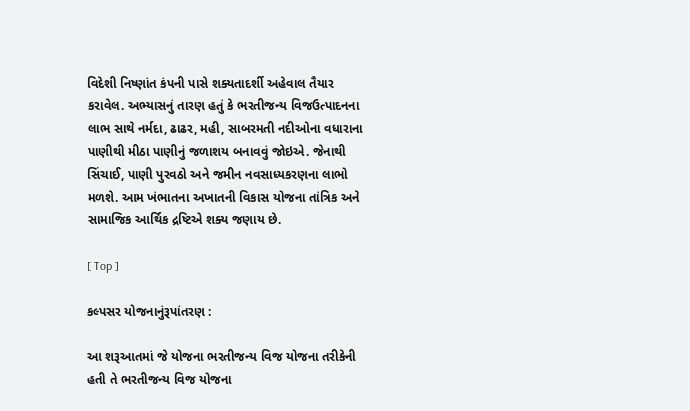વિદેશી નિષ્ણાંત કંપની પાસે શક્યતાદર્શી અહેવાલ તૈયાર કરાવેલ. અભ્યાસનું તારણ હતું કે ભરતીજન્ય વિજઉત્પાદનના લાભ સાથે નર્મદા, ઢાઢર, મહી, સાબરમતી નદીઓના વધારાના પાણીથી મીઠા પાણીનું જળાશય બનાવવું જોઇએ. જેનાથી સિંચાઈ, પાણી પુરવઠો અને જમીન નવસાધ્યકરણના લાભો મળશે. આમ ખંભાતના અખાતની વિકાસ યોજના તાંત્રિક અને સામાજિક આર્થિક દ્રષ્ટિએ શક્ય જણાય છે.

[ Top ]

કલ્પસર યોજનાનુંરૂપાંતરણ :

આ શરૂઆતમાં જે યોજના ભરતીજન્ય વિજ યોજના તરીકેની હતી તે ભરતીજન્ય વિજ યોજના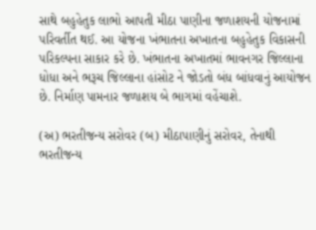સાથે બહુહેતુક લાભો આપતી મીઠા પાણીના જળાશયની યોજનામાં પરિવર્તીત થઈ. આ યોજના ખંભાતના અખાતના બહુહેતુક વિકાસની પરિકલ્પના સાકાર કરે છે. ખંભાતના અખાતમાં ભાવનગર જિલ્લાના ધોધા અને ભરૂચ જિલ્લાના હાંસોટ ને જોડતો બંધ બાંધવાનું આયોજન છે. નિર્માણ પામનાર જળાશય બે ભાગમાં વહેંચાશે.

(અ) ભરતીજન્ય સરોવર (બ) મીઠાપાણીનું સરોવર, તેનાથી ભરતીજન્ય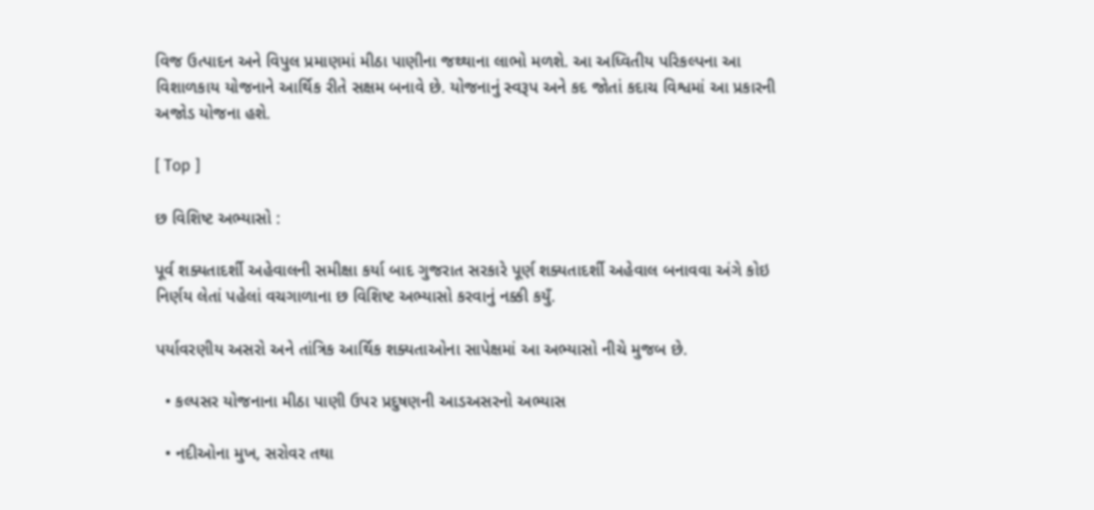વિજ ઉત્પાદન અને વિપુલ પ્રમાણમાં મીઠા પાણીના જથ્થાના લાભો મળશે. આ અધ્વિતીય પરિકલ્પના આ વિશાળકાય યોજનાને આર્થિક રીતે સક્ષમ બનાવે છે. યોજનાનું સ્વરૂપ અને કદ જોતાં કદાચ વિશ્વમાં આ પ્રકારની અજોડ યોજના હશે.

[ Top ]

છ વિશિષ્ટ અભ્યાસો :

પૂર્વ શક્યતાદર્શી અહેવાલની સમીક્ષા કર્યા બાદ ગુજરાત સરકારે પૂર્ણ શક્યતાદર્શી અહેવાલ બનાવવા અંગે કોઇ નિર્ણય લેતાં પહેલાં વચગાળાના છ વિશિષ્ટ અભ્યાસો કરવાનું નક્કી કયુઁ.

પર્યાવરણીય અસરો અને તાંત્રિક આર્થિક શક્યતાઓના સાપેક્ષમાં આ અભ્યાસો નીચે મુજબ છે.

  • કલ્પસર યોજનાના મીઠા પાણી ઉપર પ્રદુષણની આડઅસરનો અભ્યાસ

  • નદીઓના મુખ, સરોવર તથા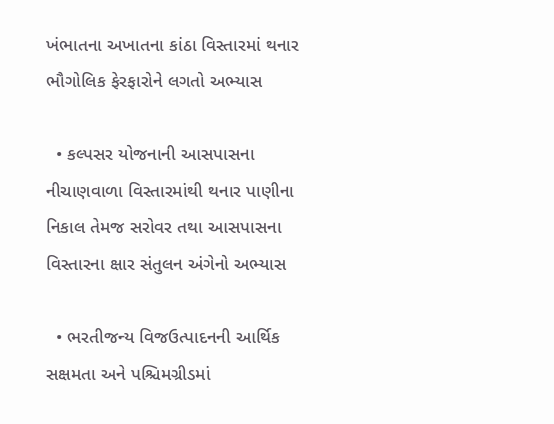ખંભાતના અખાતના કાંઠા વિસ્તારમાં થનાર ભૌગોલિક ફેરફારોને લગતો અભ્યાસ

  • કલ્પસર યોજનાની આસપાસના નીચાણવાળા વિસ્તારમાંથી થનાર પાણીના નિકાલ તેમજ સરોવર તથા આસપાસના વિસ્તારના ક્ષાર સંતુલન અંગેનો અભ્યાસ

  • ભરતીજન્ય વિજઉત્પાદનની આર્થિક સક્ષમતા અને પશ્ચિમગ્રીડમાં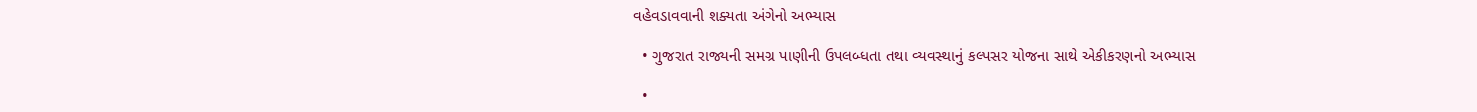વહેવડાવવાની શક્યતા અંગેનો અભ્યાસ

  • ગુજરાત રાજ્યની સમગ્ર પાણીની ઉપલબ્ધતા તથા વ્યવસ્થાનું કલ્પસર યોજના સાથે એકીકરણનો અભ્યાસ

  •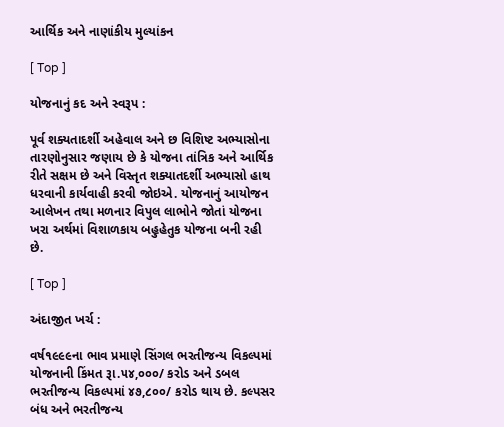આર્થિક અને નાણાંકીય મુલ્યાંકન

[ Top ]

યોજનાનું કદ અને સ્વરૂપ :

પૂર્વ શક્યતાદર્શી અહેવાલ અને છ વિશિષ્ટ અભ્યાસોના તારણોનુસાર જણાય છે કે યોજના તાંત્રિક અને આર્થિક રીતે સક્ષમ છે અને વિસ્તૃત શક્યાતદર્શી અભ્યાસો હાથ ધરવાની કાર્યવાહી કરવી જોઇએ. યોજનાનું આયોજન આલેખન તથા મળનાર વિપુલ લાભોને જોતાં યોજના ખરા અર્થમાં વિશાળકાય બહુહેતુક યોજના બની રહી છે.

[ Top ]

અંદાજીત ખર્ચ :

વર્ષ૧૯૯૯ના ભાવ પ્રમાણે સિંગલ ભરતીજન્ય વિકલ્પમાં યોજનાની કિંમત રૂા.૫૪,૦૦૦/ કરોડ અને ડબલ ભરતીજન્ય વિકલ્પમાં ૪૭,૮૦૦/ કરોડ થાય છે. કલ્પસર બંધ અને ભરતીજન્ય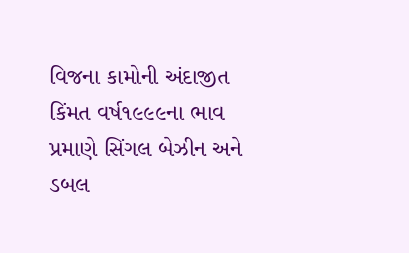વિજના કામોની અંદાજીત કિંમત વર્ષ૧૯૯૯ના ભાવ પ્રમાણે સિંગલ બેઝીન અને ડબલ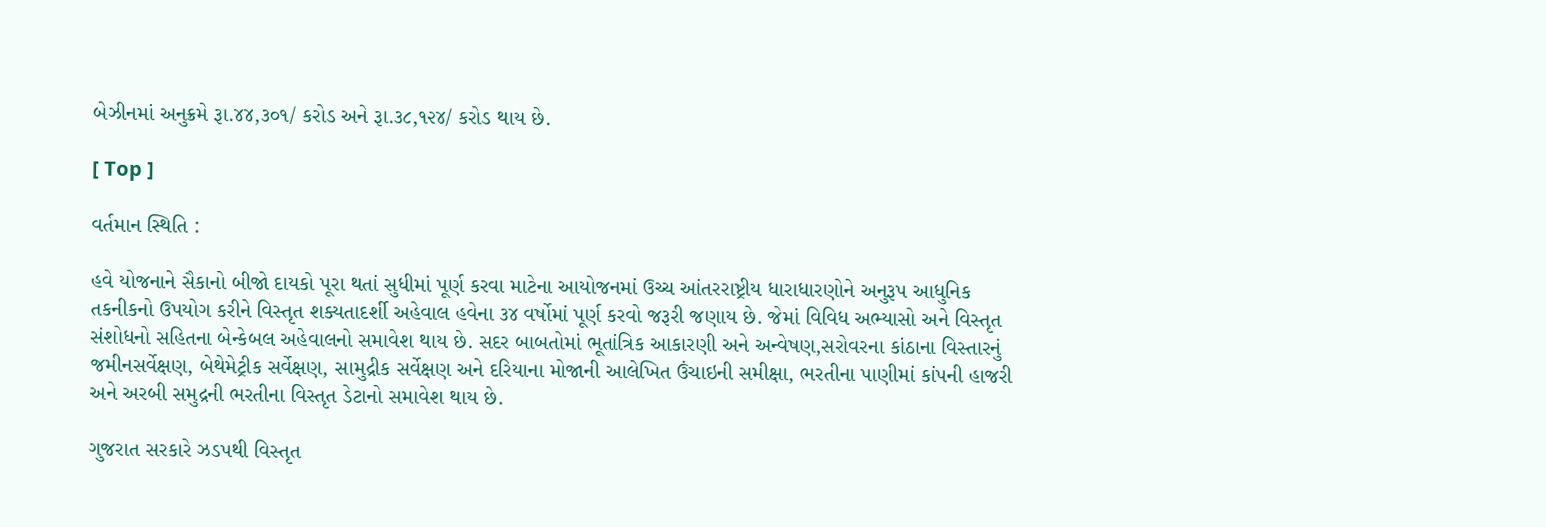બેઝીનમાં અનુક્રમે રૂા.૪૪,૩૦૧/ કરોડ અને રૂા.૩૮,૧૨૪/ કરોડ થાય છે.

[ Top ]

વર્તમાન સ્થિતિ :

હવે યોજનાને સૈકાનો બીજો દાયકો પૂરા થતાં સુધીમાં પૂર્ણ કરવા માટેના આયોજનમાં ઉચ્ચ આંતરરાષ્ટ્રીય ધારાધારણોને અનુરૂપ આધુનિક તકનીકનો ઉપયોગ કરીને વિસ્તૃત શક્યતાદર્શી અહેવાલ હવેના ૩૪ વર્ષોમાં પૂર્ણ કરવો જરૂરી જણાય છે. જેમાં વિવિધ અભ્યાસો અને વિસ્તૃત સંશોધનો સહિતના બેન્કેબલ અહેવાલનો સમાવેશ થાય છે. સદર બાબતોમાં ભૂતાંત્રિક આકારણી અને અન્વેષણ,સરોવરના કાંઠાના વિસ્તારનું જમીનસર્વેક્ષણ, બેથેમેટ્રીક સર્વેક્ષણ, સામુદ્રીક સર્વેક્ષણ અને દરિયાના મોજાની આલેખિત ઉંચાઇની સમીક્ષા, ભરતીના પાણીમાં કાંપની હાજરી અને અરબી સમુદ્રની ભરતીના વિસ્તૃત ડેટાનો સમાવેશ થાય છે.

ગુજરાત સરકારે ઝડપથી વિસ્તૃત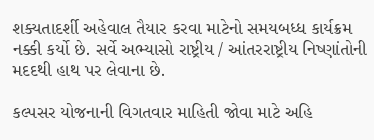શક્યતાદર્શી અહેવાલ તૈયાર કરવા માટેનો સમયબધ્ધ કાર્યક્રમ નક્કી કર્યો છે. સર્વે અભ્યાસો રાષ્ટ્રીય / આંતરરાષ્ટ્રીય નિષ્ણાંતોની મદદથી હાથ પર લેવાના છે.

કલ્પસર યોજનાની વિગતવાર માહિતી જોવા માટે અહિ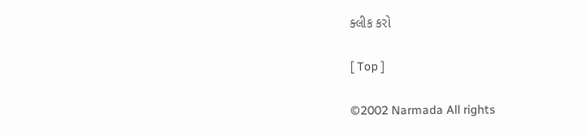ક્લીક કરો

[ Top ]

©2002 Narmada All rights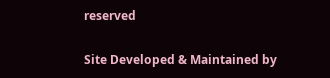reserved

Site Developed & Maintained by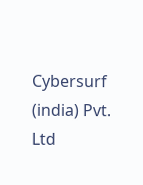Cybersurf (india) Pvt. Ltd